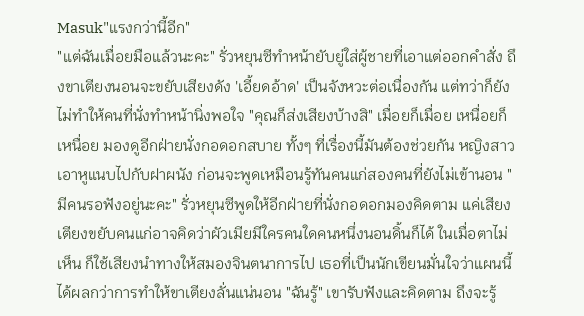Masuk"แรงกว่านี้อีก"
"แต่ฉันเมื่อยมือแล้วนะคะ" รั่วหยุนซีทำหน้ายับยู่ใส่ผู้ชายที่เอาแต่ออกคำสั่ง ถึงขาเตียงนอนจะขยับเสียงดัง 'เอี้ยดอ้าด' เป็นจังหวะต่อเนื่องกัน แต่ทว่าก็ยังไม่ทำให้คนที่นั่งทำหน้านิ่งพอใจ "คุณก็ส่งเสียงบ้างสิ" เมื่อยก็เมื่อย เหนื่อยก็เหนื่อย มองดูอีกฝ่ายนั่งกอดอกสบาย ทั้งๆ ที่เรื่องนี้มันต้องช่วยกัน หญิงสาวเอาหูแนบไปกับฝาผนัง ก่อนจะพูดเหมือนรู้ทันคนแก่สองคนที่ยังไม่เข้านอน "มีคนรอฟังอยู่นะคะ" รั่วหยุนซีพูดให้อีกฝ่ายที่นั่งกอดอกมองคิดตาม แค่เสียงเตียงขยับคนแก่อาจคิดว่าผัวเมียมีใครคนใดคนหนึ่งนอนดิ้นก็ได้ ในเมื่อตาไม่เห็น ก็ใช้เสียงนำทางให้สมองจินตนาการไป เธอที่เป็นนักเขียนมั่นใจว่าแผนนี้ได้ผลกว่าการทำให้ขาเตียงลั่นแน่นอน "ฉันรู้" เขารับฟังและคิดตาม ถึงจะรู้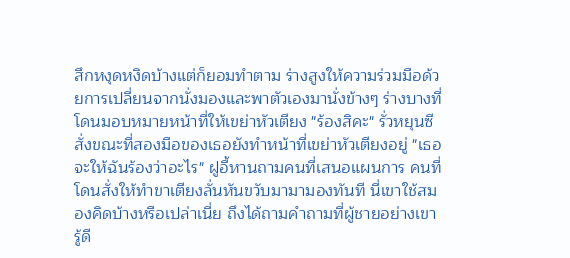สึกหงุดหงิดบ้างแต่ก็ยอมทำตาม ร่างสูงให้ความร่วมมือด้วยการเปลี่ยนจากนั่งมองและพาตัวเองมานั่งข้างๆ ร่างบางที่โดนมอบหมายหน้าที่ให้เขย่าหัวเตียง "ร้องสิคะ" รั่วหยุนซีสั่งขณะที่สองมือของเธอยังทำหน้าที่เขย่าหัวเตียงอยู่ "เธอจะให้ฉันร้องว่าอะไร" ฝูอี้หานถามคนที่เสนอแผนการ คนที่โดนสั่งให้ทำขาเตียงลั่นหันขวับมามามองทันที นี่เขาใช้สมองคิดบ้างหรือเปล่าเนี่ย ถึงได้ถามคำถามที่ผู้ชายอย่างเขารู้ดี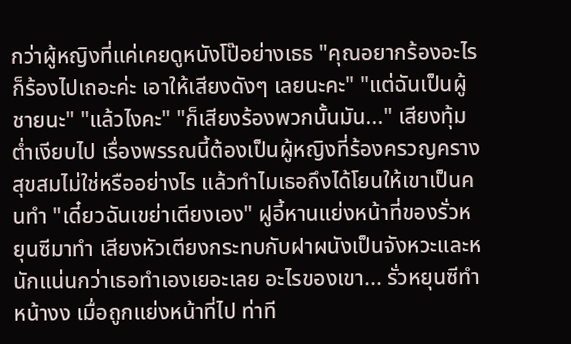กว่าผู้หญิงที่แค่เคยดูหนังโป๊อย่างเธธ "คุณอยากร้องอะไรก็ร้องไปเถอะค่ะ เอาให้เสียงดังๆ เลยนะคะ" "แต่ฉันเป็นผู้ชายนะ" "แล้วไงคะ" "ก็เสียงร้องพวกนั้นมัน..." เสียงทุ้มต่ำเงียบไป เรื่องพรรณนี้ต้องเป็นผู้หญิงที่ร้องครวญครางสุขสมไม่ใช่หรืออย่างไร แล้วทำไมเธอถึงได้โยนให้เขาเป็นคนทำ "เดี๋ยวฉันเขย่าเตียงเอง" ฝูอี้หานแย่งหน้าที่ของรั่วหยุนซีมาทำ เสียงหัวเตียงกระทบกับฝาผนังเป็นจังหวะและหนักแน่นกว่าเธอทำเองเยอะเลย อะไรของเขา... รั่วหยุนซีทำหน้างง เมื่อถูกแย่งหน้าที่ไป ท่าที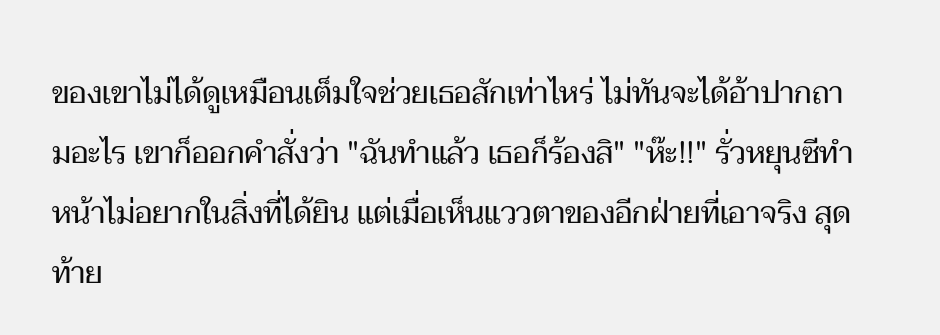ของเขาไม่ได้ดูเหมือนเต็มใจช่วยเธอสักเท่าไหร่ ไม่ทันจะได้อ้าปากถามอะไร เขาก็ออกคำสั่งว่า "ฉันทำแล้ว เธอก็ร้องสิ" "ห๊ะ!!" รั่วหยุนซีทำหน้าไม่อยากในสิ่งที่ได้ยิน แต่เมื่อเห็นแววตาของอีกฝ่ายที่เอาจริง สุดท้าย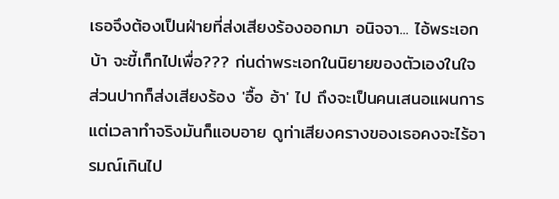เธอจึงต้องเป็นฝ่ายที่ส่งเสียงร้องออกมา อนิจจา... ไอ้พระเอกบ้า จะขี้เก็กไปเพื่อ??? ก่นด่าพระเอกในนิยายของตัวเองในใจ ส่วนปากก็ส่งเสียงร้อง 'อื้อ อ้า' ไป ถึงจะเป็นคนเสนอแผนการแต่เวลาทำจริงมันก็แอบอาย ดูท่าเสียงครางของเธอคงจะไร้อารมณ์เกินไป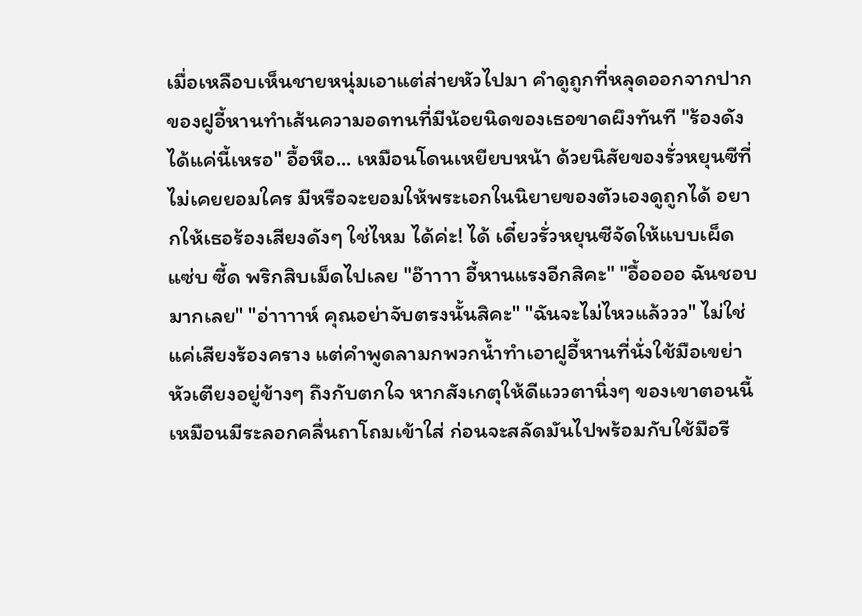เมื่อเหลือบเห็นชายหนุ่มเอาแต่ส่ายหัวไปมา คำดูถูกที่หลุดออกจากปากของฝูอี้หานทำเส้นความอดทนที่มีน้อยนิดของเธอขาดผึงทันที "ร้องดังได้แค่นี้เหรอ" อื้อหือ... เหมือนโดนเหยียบหน้า ด้วยนิสัยของรั่วหยุนซีที่ไม่เคยยอมใคร มีหรือจะยอมให้พระเอกในนิยายของตัวเองดูถูกได้ อยากให้เธอร้องเสียงดังๆ ใช่ไหม ได้ค่ะ! ได้ เดี๋ยวรั่วหยุนซีจัดให้แบบเผ็ด แซ่บ ซี้ด พริกสิบเม็ดไปเลย "อ๊าาาา อี้หานแรงอีกสิคะ" "อื้ออออ ฉันชอบมากเลย" "อ่าาาาห์ คุณอย่าจับตรงนั้นสิคะ" "ฉันจะไม่ไหวแล้ววว" ไม่ใช่แค่เสียงร้องคราง แต่คำพูดลามกพวกน้ำทำเอาฝูอี้หานที่นั่งใช้มือเขย่าหัวเตียงอยู่ข้างๆ ถึงกับตกใจ หากสังเกตุให้ดีแววตานิ่งๆ ของเขาตอนนี้เหมือนมีระลอกคลื่นถาโถมเข้าใส่ ก่อนจะสลัดมันไปพร้อมกับใช้มือรี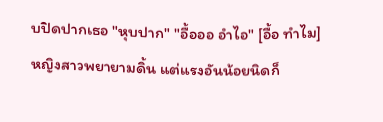บปิดปากเธอ "หุบปาก" "อื้อออ อำไอ" [อื้อ ทำไม] หญิงสาวพยายามดิ้น แต่แรงอันน้อยนิดก็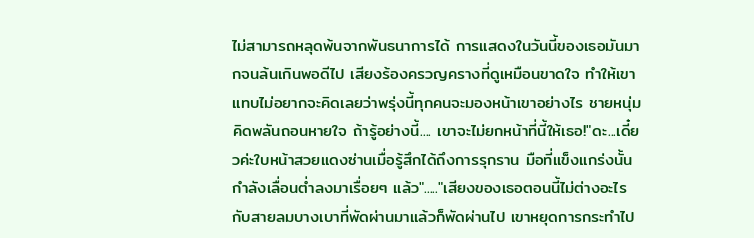ไม่สามารถหลุดพ้นจากพันธนาการได้ การแสดงในวันนี้ของเธอมันมากจนล้นเกินพอดีไป เสียงร้องครวญครางที่ดูเหมือนขาดใจ ทำให้เขาแทบไม่อยากจะคิดเลยว่าพรุ่งนี้ทุกคนจะมองหน้าเขาอย่างไร ชายหนุ่มคิดพลันถอนหายใจ ถ้ารู้อย่างนี้.... เขาจะไม่ยกหน้าที่นี้ให้เธอ!"ดะ...เดี๋ยวค่ะใบหน้าสวยแดงซ่านเมื่อรู้สึกได้ถึงการรุกราน มือที่แข็งแกร่งนั้นกำลังเลื่อนต่ำลงมาเรื่อยๆ แล้ว"....."เสียงของเธอตอนนี้ไม่ต่างอะไรกับสายลมบางเบาที่พัดผ่านมาแล้วก็พัดผ่านไป เขาหยุดการกระทำไป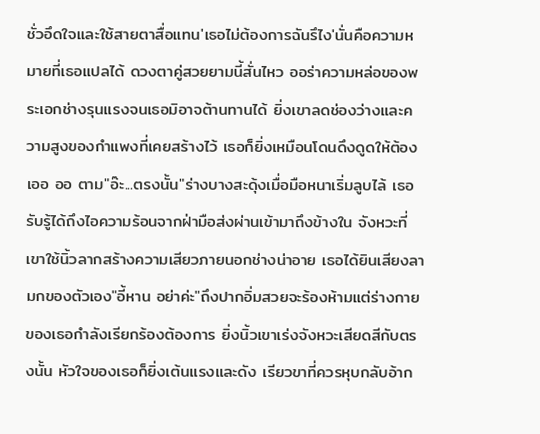ชั่วอึดใจและใช้สายตาสื่อแทน'เธอไม่ต้องการฉันรึไง'นั่นคือความหมายที่เธอแปลได้ ดวงตาคู่สวยยามนี้สั่นไหว ออร่าความหล่อของพระเอกช่างรุนแรงจนเธอมิอาจต้านทานได้ ยิ่งเขาลดช่องว่างและความสูงของกำแพงที่เคยสร้างไว้ เธอก็ยิ่งเหมือนโดนดึงดูดให้ต้องเออ ออ ตาม"อ๊ะ...ตรงนั้น"ร่างบางสะดุ้งเมื่อมือหนาเริ่มลูบไล้ เธอรับรู้ได้ถึงไอความร้อนจากฝ่ามือส่งผ่านเข้ามาถึงข้างใน จังหวะที่เขาใช้นิ้วลากสร้างความเสียวภายนอกช่างน่าอาย เธอได้ยินเสียงลามกของตัวเอง"อี้หาน อย่าค่ะ"ถึงปากอิ่มสวยจะร้องห้ามแต่ร่างกายของเธอกำลังเรียกร้องต้องการ ยิ่งนิ้วเขาเร่งจังหวะเสียดสีกับตรงนั้น หัวใจของเธอก็ยิ่งเต้นแรงและดัง เรียวขาที่ควรหุบกลับอ้าก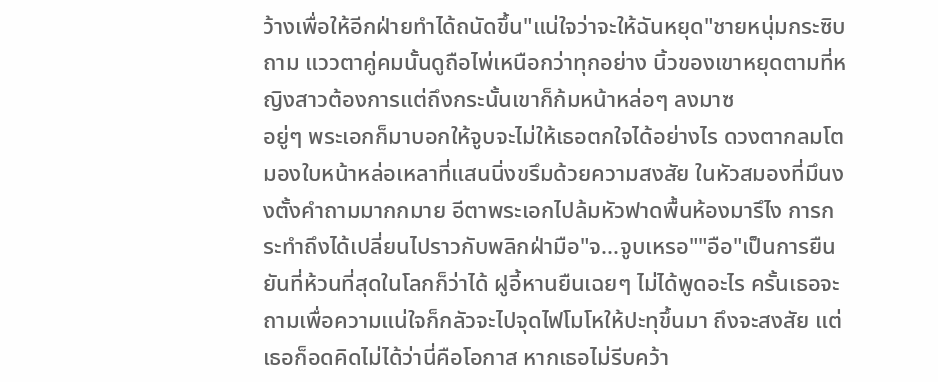ว้างเพื่อให้อีกฝ่ายทำได้ถนัดขึ้น"แน่ใจว่าจะให้ฉันหยุด"ชายหนุ่มกระซิบถาม แววตาคู่คมนั้นดูถือไพ่เหนือกว่าทุกอย่าง นิ้วของเขาหยุดตามที่หญิงสาวต้องการแต่ถึงกระนั้นเขาก็ก้มหน้าหล่อๆ ลงมาซ
อยู่ๆ พระเอกก็มาบอกให้จูบจะไม่ให้เธอตกใจได้อย่างไร ดวงตากลมโตมองใบหน้าหล่อเหลาที่แสนนิ่งขรึมด้วยความสงสัย ในหัวสมองที่มึนงงตั้งคำถามมากกมาย อีตาพระเอกไปล้มหัวฟาดพื้นห้องมารึไง การกระทำถึงได้เปลี่ยนไปราวกับพลิกฝ่ามือ"จ...จูบเหรอ""อือ"เป็นการยืนยันที่ห้วนที่สุดในโลกก็ว่าได้ ฝูอี้หานยืนเฉยๆ ไม่ได้พูดอะไร ครั้นเธอจะถามเพื่อความแน่ใจก็กลัวจะไปจุดไฟโมโหให้ปะทุขึ้นมา ถึงจะสงสัย แต่เธอก็อดคิดไม่ได้ว่านี่คือโอกาส หากเธอไม่รีบคว้า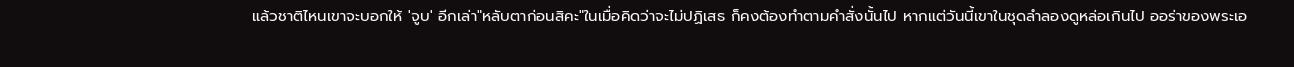แล้วชาติไหนเขาจะบอกให้ 'จูบ' อีกเล่า"หลับตาก่อนสิคะ"ในเมื่อคิดว่าจะไม่ปฏิเสธ ก็คงต้องทำตามคำสั่งนั้นไป หากแต่วันนี้เขาในชุดลำลองดูหล่อเกินไป ออร่าของพระเอ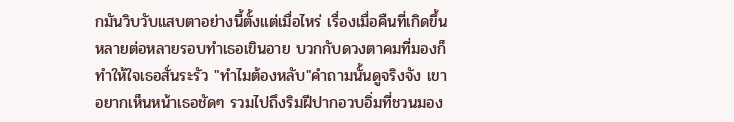กมันวิบวับแสบตาอย่างนี้ตั้งแต่เมื่อไหร่ เรื่องเมื่อคืนที่เกิดขึ้นหลายต่อหลายรอบทำเธอเขินอาย บวกกับดวงตาคมที่มองก็ทำให้ใจเธอสั่นระรัว "ทำไมต้องหลับ"คำถามนั้นดูจริงจัง เขาอยากเห็นหน้าเธอชัดๆ รวมไปถึงริมฝีปากอวบอิ่มที่ชวนมอง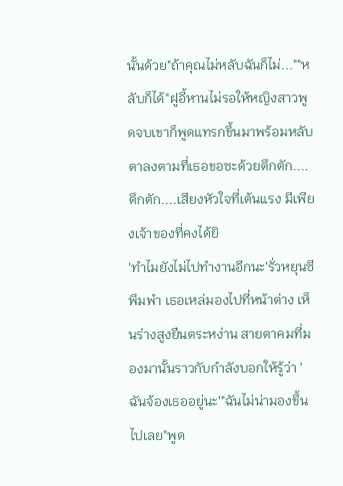นั้นด้วย"ถ้าคุณไม่หลับฉันก็ไม่...""หลับก็ได้"ฝูอี้หานไม่รอให้หญิงสาวพูดจบเขาก็พูดแทรกขึ้นมาพร้อมหลับตาลงตามที่เธอขอซะด้วยตึกตัก.... ตึกตัก....เสียงหัวใจที่เต้นแรง มีเพียงเจ้าของที่คงได้ยิ
'ทำไมยังไม่ไปทำงานอีกนะ'รั่วหยุนซีพึมพำ เธอเหล่มองไปที่หน้าต่าง เห็นร่างสูงยืนตระหง่าน สายตาคมที่มองมานั้นราวกับกำลังบอกให้รู้ว่า 'ฉันจ้องเธออยู่นะ'"ฉันไม่น่ามองขึ้นไปเลย"พูด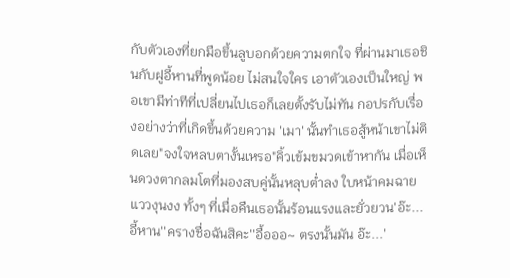กับตัวเองที่ยกมือขึ้นลูบอกด้วยความตกใจ ที่ผ่านมาเธอชินกับฝูอี้หานที่พูดน้อย ไม่สนใจใคร เอาตัวเองเป็นใหญ่ พอเขามีท่าทีที่เปลี่ยนไปเธอก็เลยตั้งรับไม่ทัน กอปรกับเรื่องอย่างว่าที่เกิดขึ้นด้วยความ 'เมา' นั้นทำเธอสู้หน้าเขาไม่ติดเลย"จงใจหลบตางั้นเหรอ"คิ้วเข้มขมวดเข้าหากัน เมื่อเห็นดวงตากลมโตที่มองสบคู่นั้นหลุบต่ำลง ใบหน้าคมฉายแววงุนงง ทั้งๆ ที่เมื่อคืนเธอนั้นร้อนแรงและยั่วยวน'อ๊ะ...อี้หาน''ครางชื่อฉันสิคะ''อื้อออ~ ตรงนั้นมัน อ๊ะ...'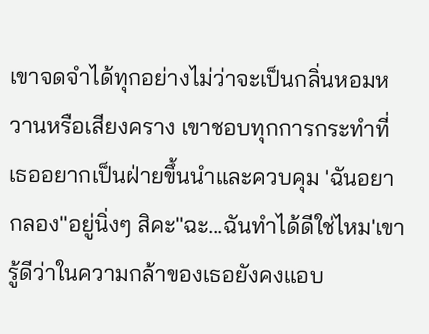เขาจดจำได้ทุกอย่างไม่ว่าจะเป็นกลิ่นหอมหวานหรือเสียงคราง เขาชอบทุกการกระทำที่เธออยากเป็นฝ่ายขึ้นนำและควบคุม 'ฉันอยากลอง''อยู่นิ่งๆ สิคะ''ฉะ...ฉันทำได้ดีใช่ไหม'เขารู้ดีว่าในความกล้าของเธอยังคงแอบ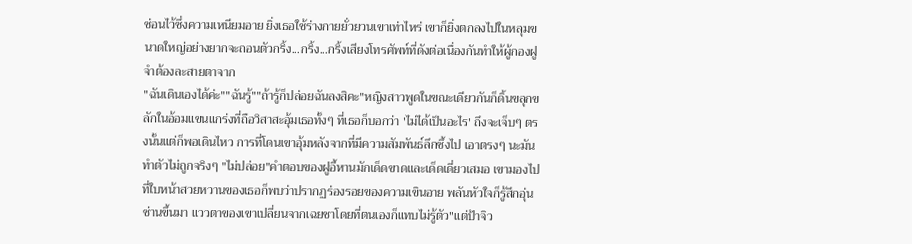ซ่อนไว้ซึ่งความเหนียมอาย ยิ่งเธอใช้ร่างกายยั่วยวนเขาเท่าไหร่ เขาก็ยิ่งตกลงไปในหลุมขนาดใหญ่อย่างยากจะถอนตัวกริ้ง...กริ้ง...กริ้งเสียงโทรศัพท์ที่ดังต่อเนื่องกันทำให้ผู้กองฝูจำต้องละสายตาจาก
"ฉันเดินเองได้ค่ะ""ฉันรู้""ถ้ารู้ก็ปล่อยฉันลงสิคะ"หญิงสาวพูดในขณะเดียวกันก็ดิ้นขลุกขลักในอ้อมแขนแกร่งที่ถือวิสาสะอุ้มเธอทั้งๆ ที่เธอก็บอกว่า 'ไม่ได้เป็นอะไร' ถึงจะเจ็บๆ ตรงนั้นแต่ก็พอเดินไหว การที่โดนเขาอุ้มหลังจากที่มีความสัมพันธ์ลึกซึ้งไป เอาตรงๆ นะมันทำตัวไม่ถูกจริงๆ "ไม่ปล่อย"คำตอบของฝูอี้หานมักเด็ดขาดและเด็ดเดี่ยวเสมอ เขามองไปที่ใบหน้าสวยหวานของเธอก็พบว่าปรากฏร่องรอยของความเขินอาย พลันหัวใจก็รู้สึกอุ่นซ่านขึ้นมา แววตาของเขาเปลี่ยนจากเฉยชาโดยที่ตนเองก็แทบไม่รู้ตัว"แต่ป้าจิว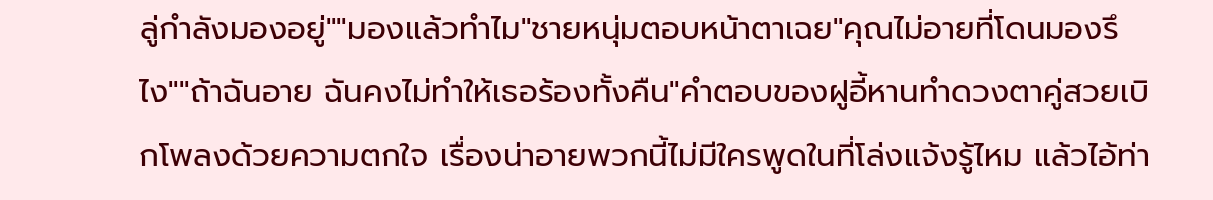ลู่กำลังมองอยู่""มองแล้วทำไม"ชายหนุ่มตอบหน้าตาเฉย"คุณไม่อายที่โดนมองรึไง""ถ้าฉันอาย ฉันคงไม่ทำให้เธอร้องทั้งคืน"คำตอบของฝูอี้หานทำดวงตาคู่สวยเบิกโพลงด้วยความตกใจ เรื่องน่าอายพวกนี้ไม่มีใครพูดในที่โล่งแจ้งรู้ไหม แล้วไอ้ท่า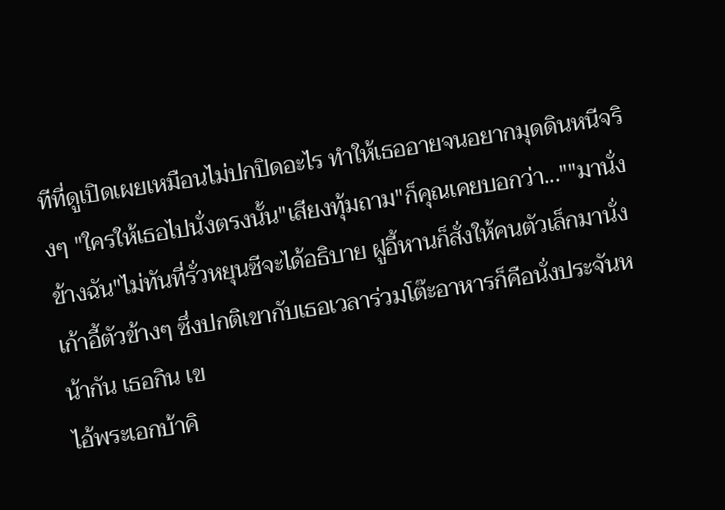ทีที่ดูเปิดเผยเหมือนไม่ปกปิดอะไร ทำให้เธออายจนอยากมุดดินหนีจริงๆ "ใครให้เธอไปนั่งตรงนั้น"เสียงทุ้มถาม"ก็คุณเคยบอกว่า...""มานั่งข้างฉัน"ไม่ทันที่รั่วหยุนซีจะได้อธิบาย ฝูอี้หานก็สั่งให้คนตัวเล็กมานั่งเก้าอี้ตัวข้างๆ ซึ่งปกติเขากับเธอเวลาร่วมโต๊ะอาหารก็คือนั่งประจันหน้ากัน เธอกิน เข
ไอ้พระเอกบ้าคิ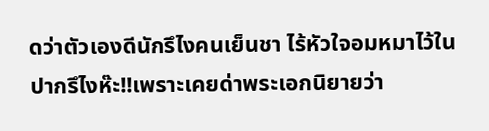ดว่าตัวเองดีนักรึไงคนเย็นชา ไร้หัวใจอมหมาไว้ในปากรึไงห๊ะ!!เพราะเคยด่าพระเอกนิยายว่า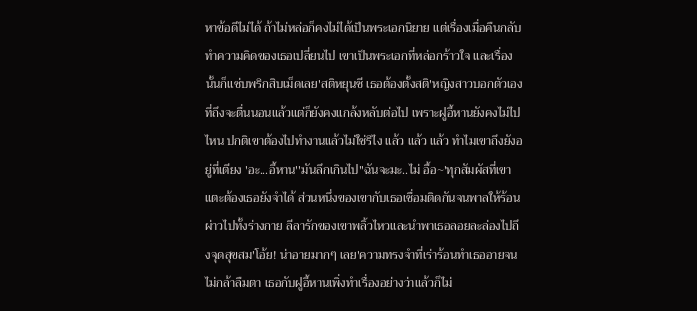หาข้อดีไม่ได้ ถ้าไม่หล่อก็คงไม่ได้เป็นพระเอกนิยาย แต่เรื่องเมื่อคืนกลับทำความคิดของเธอเปลี่ยนไป เขาเป็นพระเอกที่หล่อกร้าวใจ และเรื่องนั้นก็แซ่บพริกสิบเม็ดเลย'สติหยุนซี เธอต้องตั้งสติ'หญิงสาวบอกตัวเองที่ถึงจะตื่นนอนแล้วแต่ก็ยังคงแกล้งหลับต่อไป เพราะฝูอี้หานยังคงไม่ไปไหน ปกติเขาต้องไปทำงานแล้วไม่ใช่รึไง แล้ว แล้ว แล้ว ทำไมเขาถึงยังอยู่ที่เตียง 'อะ...อี้หาน''มันลึกเกินไป''ฉันจะมะ..ไม่ อื้อ~'ทุกสัมผัสที่เขาแตะต้องเธอยังจำได้ ส่วนหนึ่งของเขากับเธอเชื่อมติดกันจนพาลให้ร้อนผ่าวไปทั้งร่างกาย ลีลารักของเขาพลิ้วไหวและนำพาเธอลอยละล่องไปถึงจุดสุขสม'โอ้ย! น่าอายมากๆ เลย'ความทรงจำที่เร่าร้อนทำเธออายจนไม่กล้าลืมตา เธอกับฝูอี้หานเพิ่งทำเรื่องอย่างว่าแล้วก็ไม่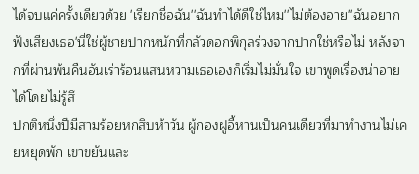ได้จบแค่ครั้งเดียวด้วย 'เรียกชื่อฉัน''ฉันทำได้ดีใช่ไหม''ไม่ต้องอาย''ฉันอยากฟังเสียงเธอ'นี่ใช่ผู้ชายปากหนักที่กลัวดอกพิกุลร่วงจากปากใช่หรือไม่ หลังจากที่ผ่านพ้นคืนอันเร่าร้อนแสนหวามเธอเองก็เริ่มไม่มั่นใจ เขาพูดเรื่องน่าอายได้โดยไม่รู้สึ
ปกติหนึ่งปีมีสามร้อยหกสิบห้าวัน ผู้กองฝูอี้หานเป็นคนเดียวที่มาทำงานไม่เคยหยุดพัก เขาขยันและ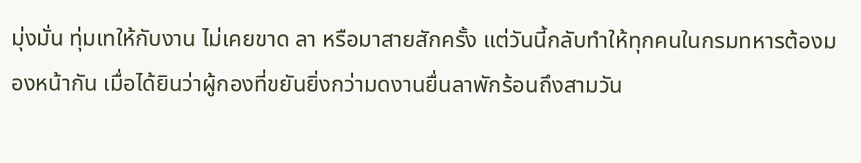มุ่งมั่น ทุ่มเทให้กับงาน ไม่เคยขาด ลา หรือมาสายสักครั้ง แต่วันนี้กลับทำให้ทุกคนในกรมทหารต้องมองหน้ากัน เมื่อได้ยินว่าผู้กองที่ขยันยิ่งกว่ามดงานยื่นลาพักร้อนถึงสามวัน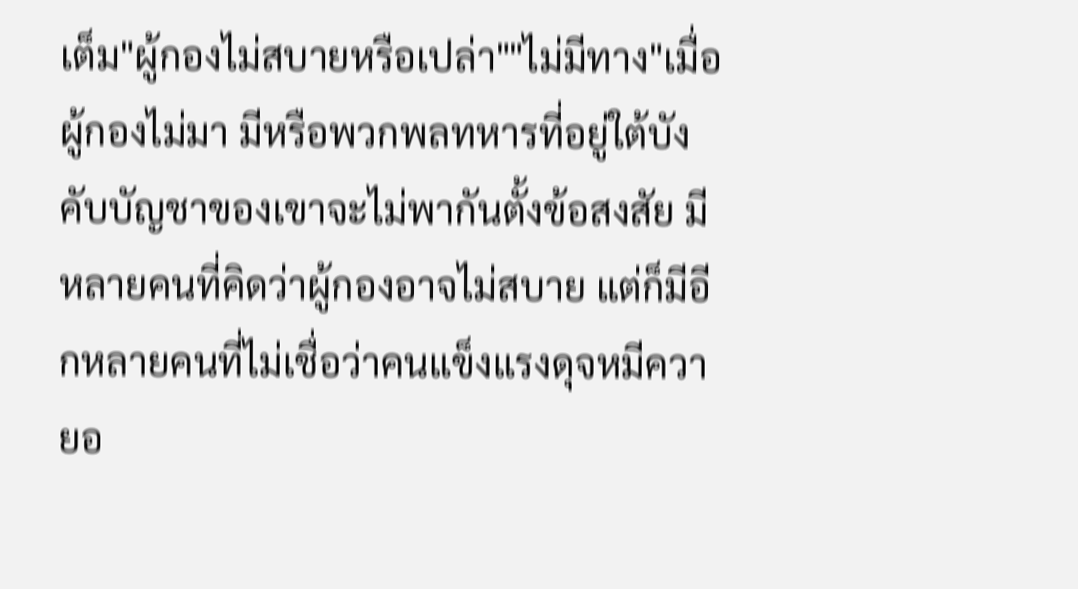เต็ม"ผู้กองไม่สบายหรือเปล่า""ไม่มีทาง"เมื่อผู้กองไม่มา มีหรือพวกพลทหารที่อยู่ใต้บังคับบัญชาของเขาจะไม่พากันตั้งข้อสงสัย มีหลายคนที่คิดว่าผู้กองอาจไม่สบาย แต่ก็มีอีกหลายคนที่ไม่เชื่อว่าคนแข็งแรงดุจหมีควายอ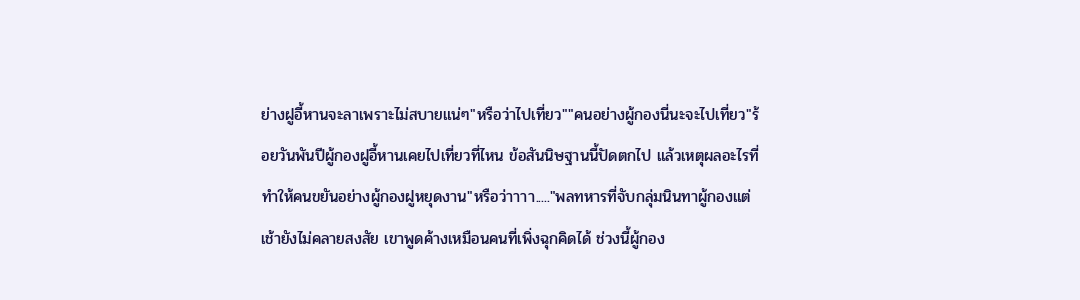ย่างฝูอี้หานจะลาเพราะไม่สบายแน่ๆ"หรือว่าไปเที่ยว""คนอย่างผู้กองนี่นะจะไปเที่ยว"ร้อยวันพันปีผู้กองฝูอี้หานเคยไปเที่ยวที่ไหน ข้อสันนิษฐานนี้ปัดตกไป แล้วเหตุผลอะไรที่ทำให้คนขยันอย่างผู้กองฝูหยุดงาน"หรือว่าาาา....."พลทหารที่จับกลุ่มนินทาผู้กองแต่เช้ายังไม่คลายสงสัย เขาพูดค้างเหมือนคนที่เพิ่งฉุกคิดได้ ช่วงนี้ผู้กอง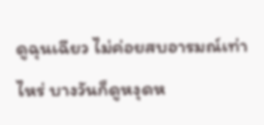ดูฉุนเฉียว ไม่ค่อยสบอารมณ์เท่าไหร่ บางวันก็ดูหงุดห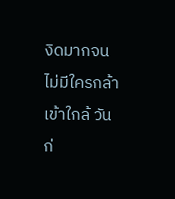งิดมากจนไม่มีใครกล้าเข้าใกล้ วันก่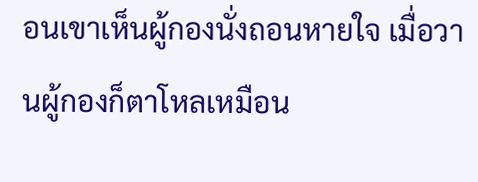อนเขาเห็นผู้กองนั่งถอนหายใจ เมื่อวานผู้กองก็ตาโหลเหมือน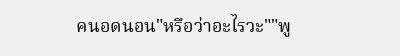คนอดนอน"หรือว่าอะไรวะ""พู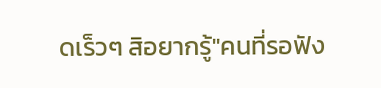ดเร็วๆ สิอยากรู้"คนที่รอฟัง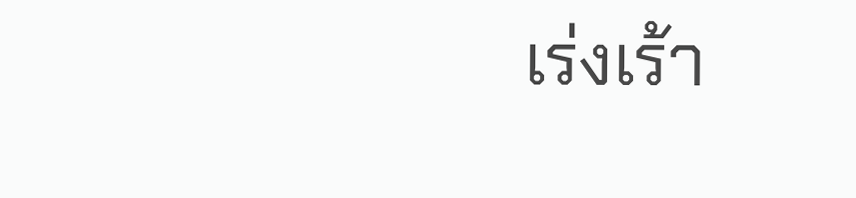เร่งเร้า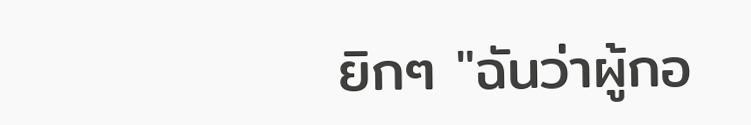ยิกๆ "ฉันว่าผู้กอ